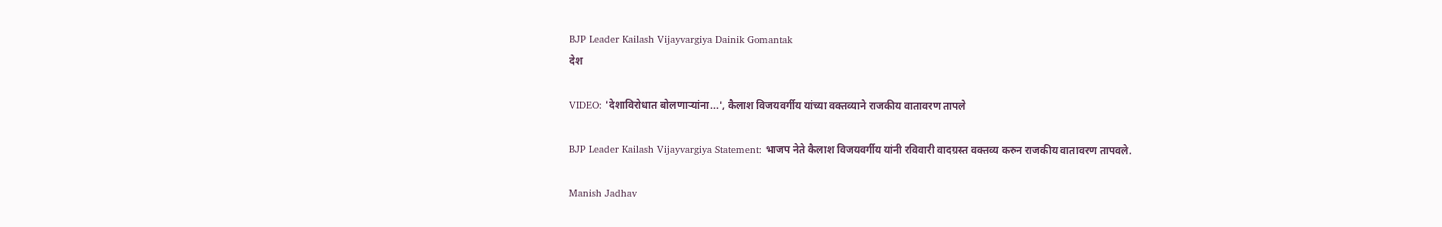BJP Leader Kailash Vijayvargiya Dainik Gomantak
देश

VIDEO: 'देशाविरोधात बोलणाऱ्यांना...', कैलाश विजयवर्गीय यांच्या वक्तव्याने राजकीय वातावरण तापले

BJP Leader Kailash Vijayvargiya Statement: भाजप नेते कैलाश विजयवर्गीय यांनी रविवारी वादग्रस्त वक्तव्य करुन राजकीय वातावरण तापवले.

Manish Jadhav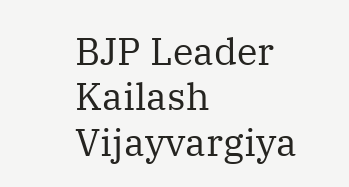BJP Leader Kailash Vijayvargiya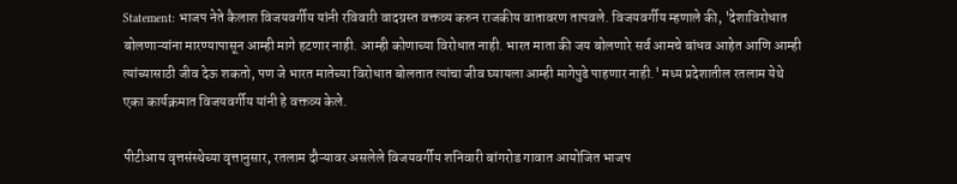Statement: भाजप नेते कैलाश विजयवर्गीय यांनी रविवारी वादग्रस्त वक्तव्य करुन राजकीय वातावरण तापवले. विजयवर्गीय म्हणाले की, 'देशाविरोधात बोलणाऱ्यांना मारण्यापासून आम्ही मागे हटणार नाही. आम्ही कोणाच्या विरोधात नाही. भारत माता की जय बोलणारे सर्व आमचे बांधव आहेत आणि आम्ही त्यांच्यासाठी जीव देऊ शकतो, पण जे भारत मातेच्या विरोधात बोलतात त्यांचा जीव घ्यायला आम्ही मागेपुढे पाहणार नाही.' मध्य प्रदेशातील रतलाम येथे एका कार्यक्रमात विजयवर्गीय यांनी हे वक्तव्य केले.

पीटीआय वृत्तसंस्थेच्या वृत्तानुसार, रतलाम दौऱ्यावर असलेले विजयवर्गीय शनिवारी बांगरोड गावात आयोजित भाजप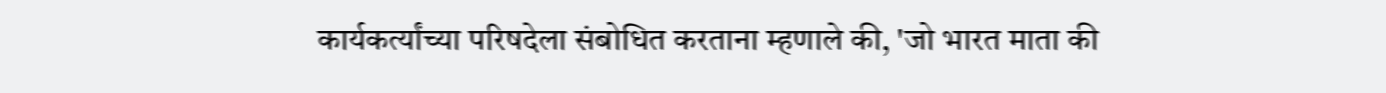कार्यकर्त्यांच्या परिषदेला संबोधित करताना म्हणाले की, 'जो भारत माता की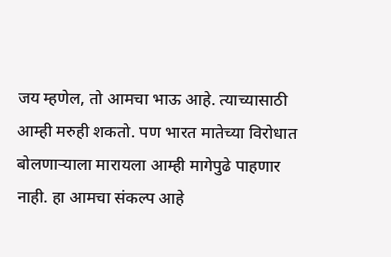जय म्हणेल, तो आमचा भाऊ आहे. त्याच्यासाठी आम्ही मरुही शकतो. पण भारत मातेच्या विरोधात बोलणाऱ्याला मारायला आम्ही मागेपुढे पाहणार नाही. हा आमचा संकल्प आहे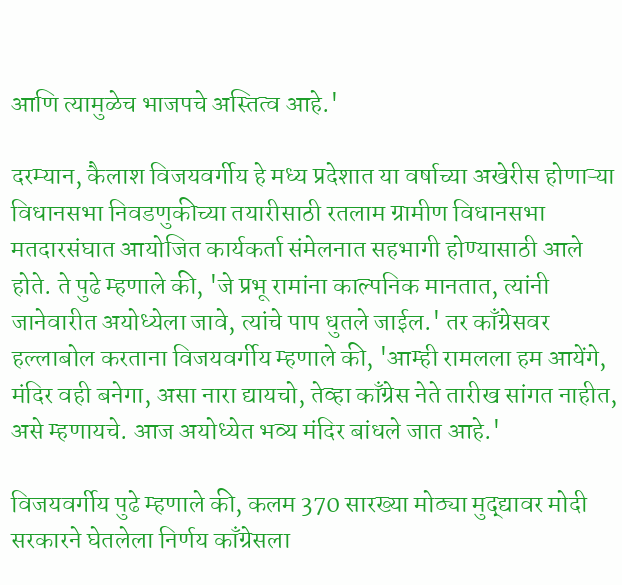आणि त्यामुळेच भाजपचे अस्तित्व आहे.'

दरम्यान, कैलाश विजयवर्गीय हे मध्य प्रदेशात या वर्षाच्या अखेरीस होणाऱ्या विधानसभा निवडणुकीच्या तयारीसाठी रतलाम ग्रामीण विधानसभा मतदारसंघात आयोजित कार्यकर्ता संमेलनात सहभागी होण्यासाठी आले होते. ते पुढे म्हणाले की, 'जे प्रभू रामांना काल्पनिक मानतात, त्यांनी जानेवारीत अयोध्येला जावे, त्यांचे पाप धुतले जाईल.' तर काँग्रेसवर हल्लाबोल करताना विजयवर्गीय म्हणाले की, 'आम्ही रामलला हम आयेंगे, मंदिर वही बनेगा, असा नारा द्यायचो, तेव्हा काँग्रेस नेते तारीख सांगत नाहीत, असे म्हणायचे. आज अयोध्येत भव्य मंदिर बांधले जात आहे.'

विजयवर्गीय पुढे म्हणाले की, कलम 370 सारख्या मोठ्या मुद्द्यावर मोदी सरकारने घेतलेला निर्णय काँग्रेसला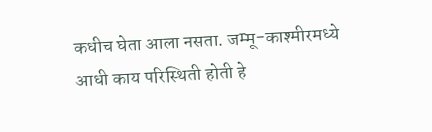कधीच घेता आला नसता. जम्मू-काश्मीरमध्ये आधी काय परिस्थिती होती हे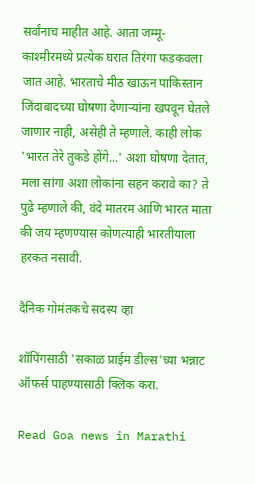सर्वांनाच माहीत आहे. आता जम्मू-काश्मीरमध्ये प्रत्येक घरात तिरंगा फडकवला जात आहे. भारताचे मीठ खाऊन पाकिस्तान जिंदाबादच्या घोषणा देणार्‍यांना खपवून घेतले जाणार नाही, असेही ते म्हणाले. काही लोक 'भारत तेरे तुकडे होंगे...' अशा घोषणा देतात, मला सांगा अशा लोकांना सहन करावे का? ते पुढे म्हणाले की, वंदे मातरम आणि भारत माता की जय म्हणण्यास कोणत्याही भारतीयाला हरकत नसावी.

दैनिक गोमंतकचे सदस्य व्हा

शॉपिंगसाठी 'सकाळ प्राईम डील्स'च्या भन्नाट ऑफर्स पाहण्यासाठी क्लिक करा.

Read Goa news in Marathi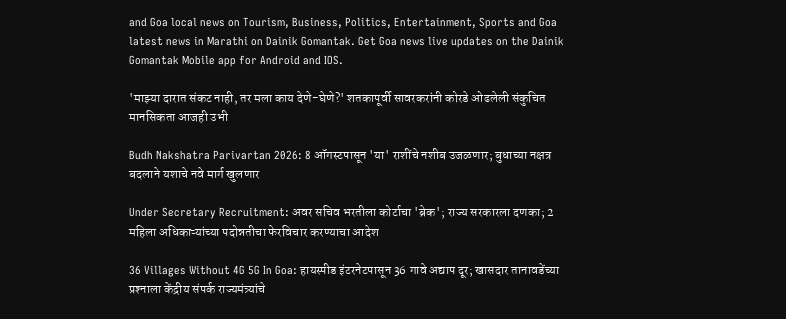and Goa local news on Tourism, Business, Politics, Entertainment, Sports and Goa latest news in Marathi on Dainik Gomantak. Get Goa news live updates on the Dainik Gomantak Mobile app for Android and IOS.

'माझ्या दारात संकट नाही, तर मला काय देणे-घेणे?' शतकापूर्वी सावरकरांनी कोरडे ओढलेली संकुचित मानसिकता आजही उभी

Budh Nakshatra Parivartan 2026: 8 ऑगस्टपासून 'या' राशींचे नशीब उजळणार; बुधाच्या नक्षत्र बदलाने यशाचे नवे मार्ग खुलणार

Under Secretary Recruitment: अवर सचिव भरतीला कोर्टाचा 'ब्रेक'; राज्य सरकारला दणका; 2 महिला अधिकाऱ्यांच्या पदोन्नतीचा फेरविचार करण्‍याचा आदेश

36 Villages Without 4G 5G In Goa: हायस्पीड इंटरनेटपासून 36 गावे अद्याप दूर; खासदार तानावडेंच्‍या प्रश्‍‍नाला केंद्रीय संपर्क राज्‍यमंत्र्यांचे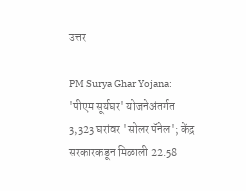उत्तर

PM Surya Ghar Yojana: 'पीएम सूर्यघर' योजनेअंतर्गत 3,323 घरांवर 'सोलर पॅनेल'; केंद्र सरकारकडून मिळाली 22.58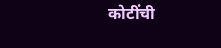कोटींची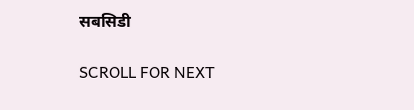सबसिडी

SCROLL FOR NEXT